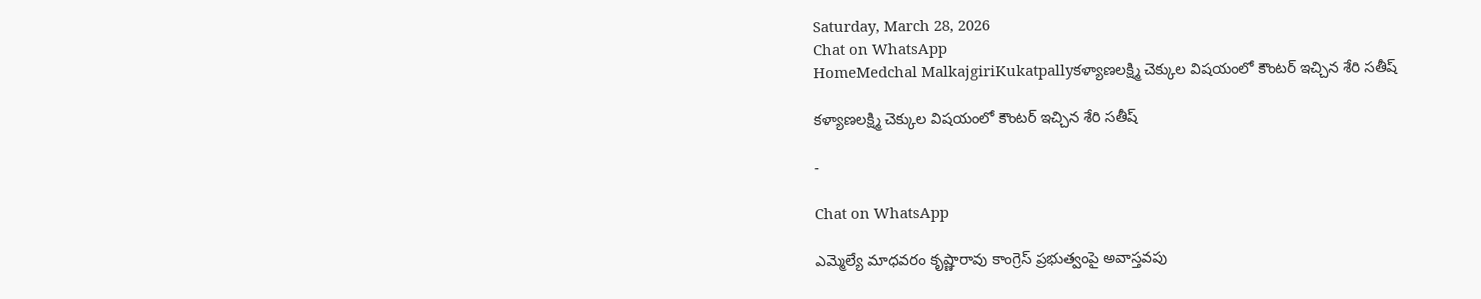Saturday, March 28, 2026
Chat on WhatsApp
HomeMedchal MalkajgiriKukatpallyకళ్యాణలక్ష్మి చెక్కుల విషయంలో కౌంటర్ ఇచ్చిన శేరి సతీష్

కళ్యాణలక్ష్మి చెక్కుల విషయంలో కౌంటర్ ఇచ్చిన శేరి సతీష్

-

Chat on WhatsApp

ఎమ్మెల్యే మాధవరం కృష్ణారావు కాంగ్రెస్ ప్రభుత్వంపై అవాస్తవపు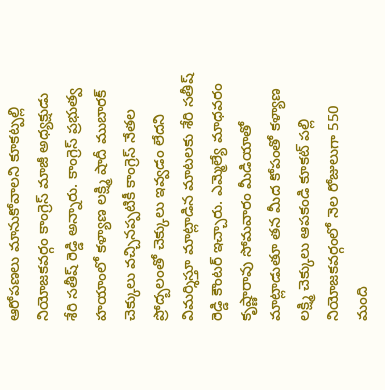ఆరోపణలు మానుకోవాలని కూకట్పల్లి నియోజకవర్గం కాంగ్రెస్ మాజీ అధ్యక్షుడు శేరి సతీష్ రెడ్డి అన్నారు. కాంగ్రెస్ ప్రభుత్వ హయాంలో కళ్యాణ లక్ష్మి షాదీ ముబారక్ చెక్కులు వచ్చినప్పటికీ కాంగ్రెస్ నేతల ప్రోద్బలంతో చెక్కులు ఇవ్వడం లేదని విమర్శిస్తూ మాట్లాడిన మాటలకు శేరి సతీష్ రెడ్డి కౌంటర్ ఇచ్చారు. ఎమ్మెల్యే మాధవరం కృష్ణారావు సోమవారం మీడియాతో మాట్లాడుతూ తన మీద కోపంతో కళ్యాణ లక్ష్మి చెక్కులు ఆపకండి కూకట్ పల్లి నియోజకవర్గంలో నెల రోజులుగా 550 మంది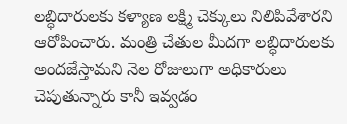లబ్ధిదారులకు కళ్యాణ లక్ష్మి చెక్కులు నిలిపివేశారని ఆరోపించారు. మంత్రి చేతుల మీదగా లబ్ధిదారులకు అందజేస్తామని నెల రోజులుగా అధికారులు చెపుతున్నారు కానీ ఇవ్వడం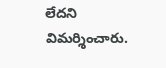లేదని విమర్శించారు.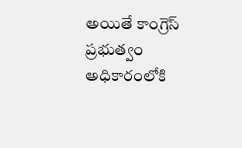అయితే కాంగ్రెస్ ప్రభుత్వం అధికారంలోకి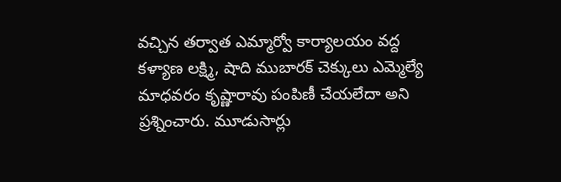వచ్చిన తర్వాత ఎమ్మార్వో కార్యాలయం వద్ద కళ్యాణ లక్ష్మి, షాది ముబారక్ చెక్కులు ఎమ్మెల్యే మాధవరం కృష్ణారావు పంపిణీ చేయలేదా అని ప్రశ్నించారు. మూడుసార్లు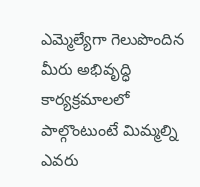ఎమ్మెల్యేగా గెలుపొందిన మీరు అభివృద్ధి కార్యక్రమాలలో పాల్గొంటుంటే మిమ్మల్ని ఎవరు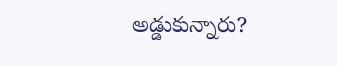అడ్డుకున్నారు?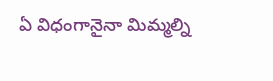ఏ విధంగానైనా మిమ్మల్ని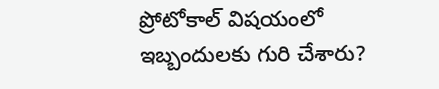ప్రోటోకాల్ విషయంలో ఇబ్బందులకు గురి చేశారు?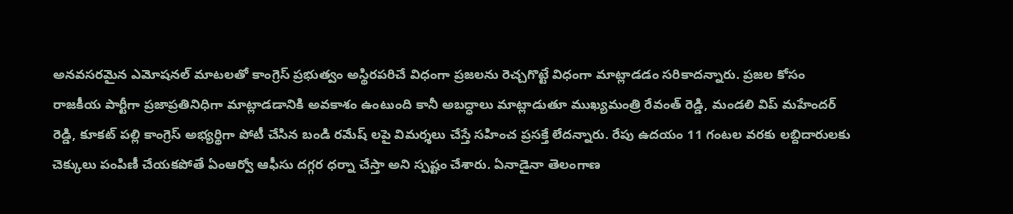అనవసరమైన ఎమోషనల్ మాటలతో కాంగ్రెస్ ప్రభుత్వం అస్థిరపరిచే విధంగా ప్రజలను రెచ్చగొట్టే విధంగా మాట్లాడడం సరికాదన్నారు. ప్రజల కోసం రాజకీయ పార్టీగా ప్రజాప్రతినిధిగా మాట్లాడడానికి అవకాశం ఉంటుంది కానీ అబద్ధాలు మాట్లాడుతూ ముఖ్యమంత్రి రేవంత్ రెడ్డి, మండలి విప్ మహేందర్ రెడ్డి, కూకట్ పల్లి కాంగ్రెస్ అభ్యర్థిగా పోటీ చేసిన బండి రమేష్ లపై విమర్శలు చేస్తే సహించ ప్రసక్తే లేదన్నారు. రేపు ఉదయం 11 గంటల వరకు లబ్దిదారులకు చెక్కులు పంపిణీ చేయకపోతే ఏంఆర్వో ఆఫీసు దగ్గర ధర్నా చేస్తా అని స్పష్టం చేశారు. ఏనాడైనా తెలంగాణ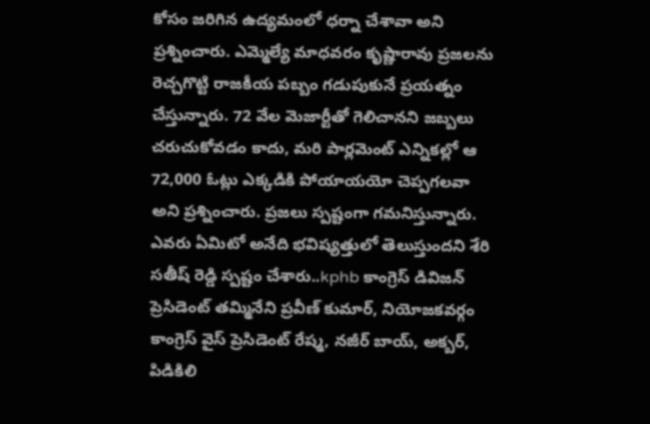కోసం జరిగిన ఉద్యమంలో ధర్నా చేశావా అని ప్రశ్నించారు. ఎమ్మెల్యే మాధవరం కృష్ణారావు ప్రజలను రెచ్చగొట్టి రాజకీయ పబ్బం గడుపుకునే ప్రయత్నం చేస్తున్నారు. 72 వేల మెజార్టీతో గెలిచానని జబ్బలు చరుచుకోవడం కాదు, మరి పార్లమెంట్ ఎన్నికల్లో ఆ 72,000 ఓట్లు ఎక్కడికి పోయాయయో చెప్పగలవా అని ప్రశ్నించారు. ప్రజలు స్పష్టంగా గమనిస్తున్నారు. ఎవరు ఏమిటో అనేది భవిష్యత్తులో తెలుస్తుందని శేరి సతీష్ రెడ్డి స్పష్టం చేశారు..kphb కాంగ్రెస్ డివిజన్ ప్రెసిడెంట్ తమ్మినేని ప్రవీణ్ కుమార్, నియోజకవర్గం కాంగ్రెస్ వైస్ ప్రెసిడెంట్ రేష్మ, నజీర్ బాయ్, అక్బర్, పిడికిలి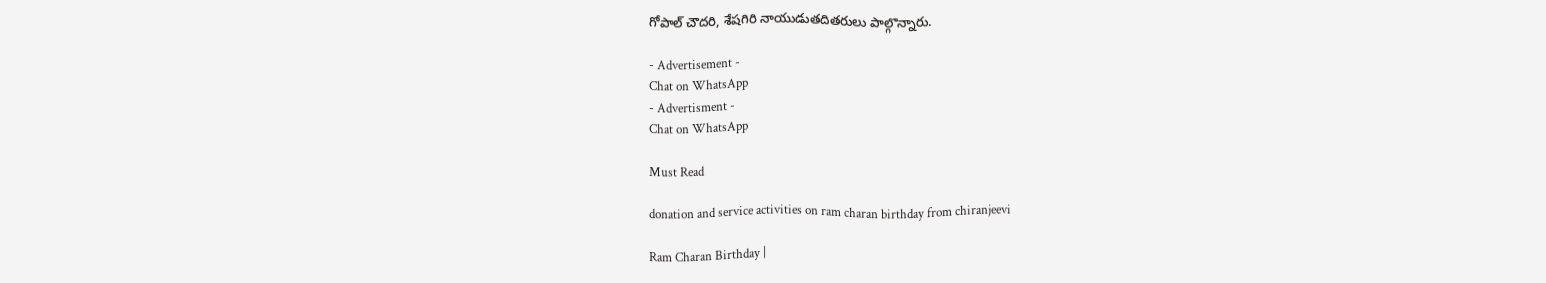గోపాల్ చౌదరి, శేషగిరి నాయుడుతదితరులు పాల్గొన్నారు.

- Advertisement -
Chat on WhatsApp
- Advertisment -
Chat on WhatsApp

Must Read

donation and service activities on ram charan birthday from chiranjeevi

Ram Charan Birthday |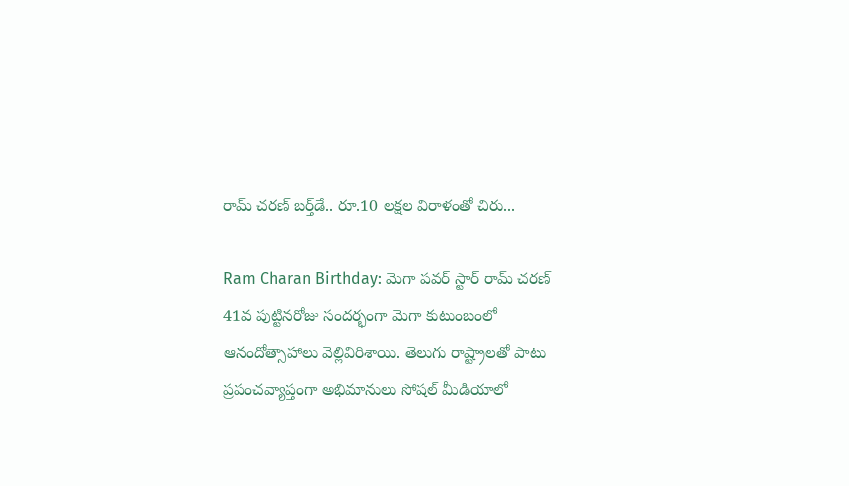రామ్ చరణ్ బర్త్‌డే.. రూ.10 లక్షల విరాళంతో చిరు...

Ram Charan Birthday: మెగా పవర్ స్టార్ రామ్ చరణ్ 41వ పుట్టినరోజు సందర్భంగా మెగా కుటుంబంలో ఆనందోత్సాహాలు వెల్లివిరిశాయి. తెలుగు రాష్ట్రాలతో పాటు ప్రపంచవ్యాప్తంగా అభిమానులు సోషల్ మీడియాలో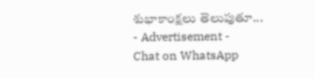శుభాకాంక్షలు తెలుపుతూ...
- Advertisement -
Chat on WhatsApp